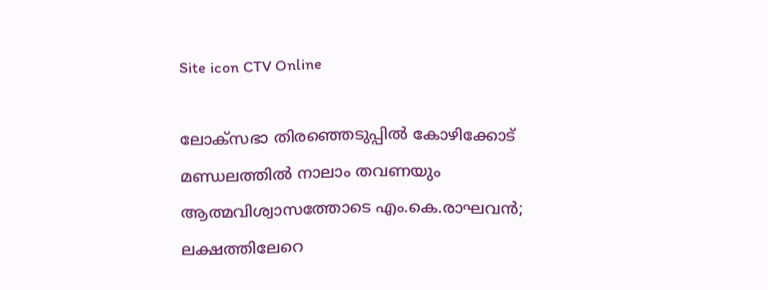Site icon CTV Online

ലോക്സഭാ തിരഞ്ഞെടുപ്പിൽ കോഴിക്കോട് മണ്ഡലത്തിൽ നാലാം തവണയും ആത്മവിശ്വാസത്തോടെ എം.കെ.രാഘവൻ; ലക്ഷത്തിലേറെ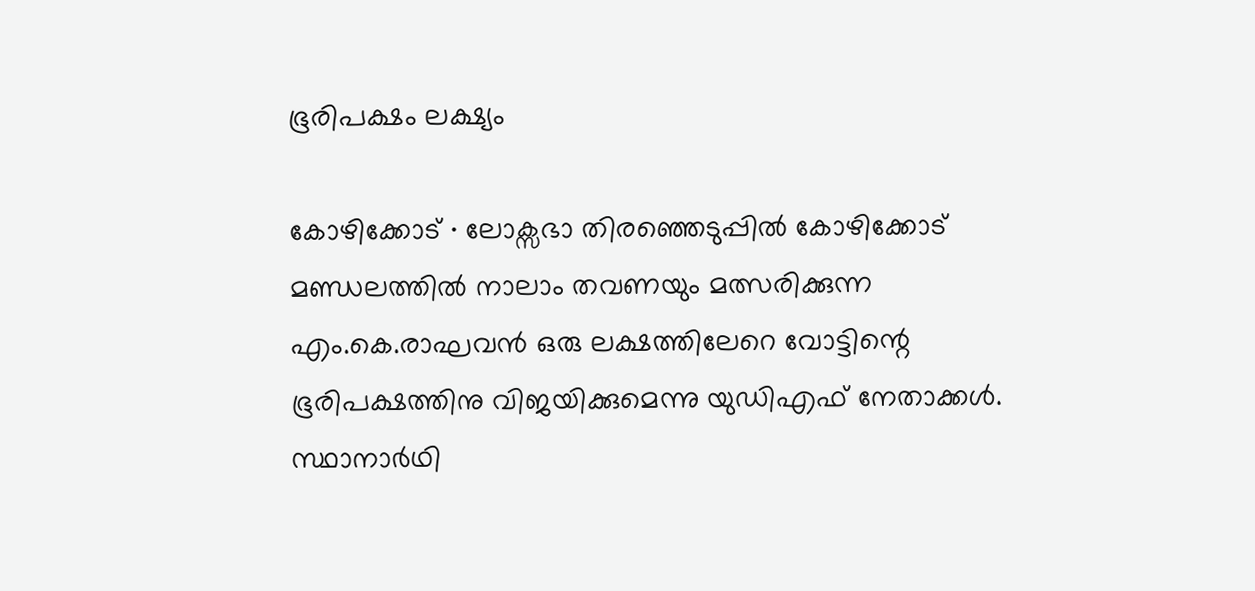ഭൂരിപക്ഷം ലക്ഷ്യം

കോഴിക്കോട് ∙ ലോക്സഭാ തിരഞ്ഞെടുപ്പിൽ കോഴിക്കോട് മണ്ഡലത്തിൽ നാലാം തവണയും മത്സരിക്കുന്ന എം.കെ.രാഘവൻ ഒരു ലക്ഷത്തിലേറെ വോട്ടിന്റെ ഭൂരിപക്ഷത്തിനു വിജയിക്കുമെന്നു യുഡിഎഫ് നേതാക്കൾ. സ്ഥാനാർഥി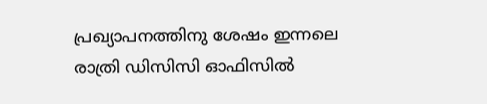പ്രഖ്യാപനത്തിനു ശേഷം ഇന്നലെ രാത്രി ഡിസിസി ഓഫിസിൽ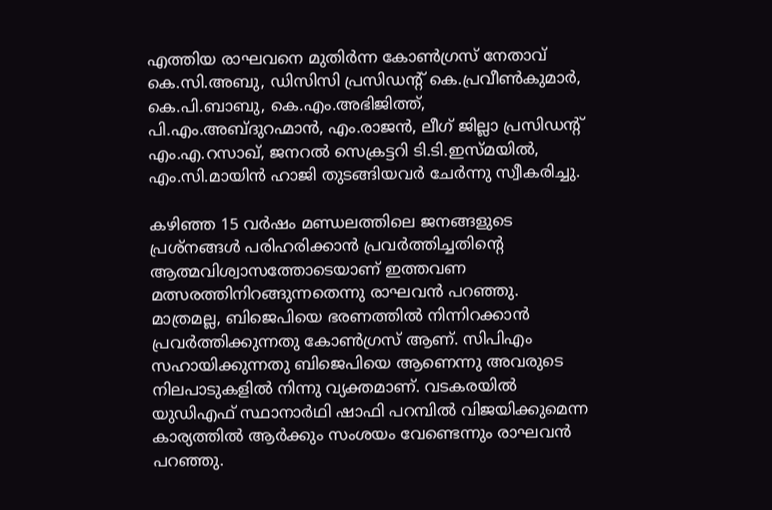എത്തിയ രാഘവനെ മുതിർന്ന കോൺഗ്രസ് നേതാവ് കെ.സി.അബു, ഡിസിസി പ്രസിഡന്റ് കെ.പ്രവീൺകുമാർ, കെ.പി.ബാബു, കെ.എം.അഭിജിത്ത്, പി.എം.അബ്ദുറഹ്മാൻ, എം.രാജൻ, ലീഗ് ജില്ലാ പ്രസിഡന്റ് എം.എ.റസാഖ്, ജനറൽ സെക്രട്ടറി ടി.ടി.ഇസ്മയിൽ, എം.സി.മായിൻ ഹാജി തുടങ്ങിയവർ‌ ചേർന്നു സ്വീകരിച്ചു.

കഴിഞ്ഞ 15 വർഷം മണ്ഡലത്തിലെ ജനങ്ങളുടെ പ്രശ്നങ്ങൾ പരിഹരിക്കാൻ പ്രവർത്തിച്ചതിന്റെ ആത്മവിശ്വാസത്തോടെയാണ് ഇത്തവണ മത്സരത്തിനിറങ്ങുന്നതെന്നു രാഘവൻ പറഞ്ഞു. മാത്രമല്ല, ബിജെപിയെ ഭരണത്തിൽ നിന്നിറക്കാൻ പ്രവർത്തിക്കുന്നതു കോൺഗ്രസ് ആണ്. സിപിഎം സഹായിക്കുന്നതു ബിജെപിയെ ആണെന്നു അവരുടെ നിലപാടുകളിൽ നിന്നു വ്യക്തമാണ്. വടകരയിൽ യുഡിഎഫ് സ്ഥാനാർഥി ഷാഫി പറമ്പിൽ വിജയിക്കുമെന്ന കാര്യത്തിൽ ആർക്കും സംശയം വേണ്ടെന്നും രാഘവൻ പറഞ്ഞു.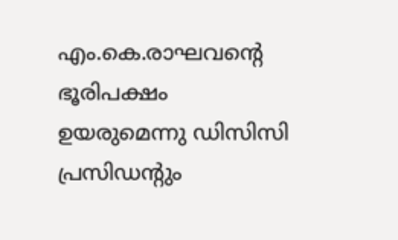എം.കെ.രാഘവന്റെ ഭൂരിപക്ഷം ഉയരുമെന്നു ഡിസിസി പ്രസിഡന്റും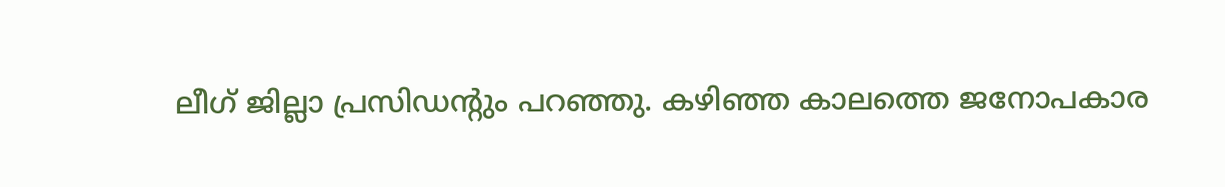ലീഗ് ജില്ലാ പ്രസിഡന്റും പറഞ്ഞു. കഴിഞ്ഞ കാലത്തെ ജനോപകാര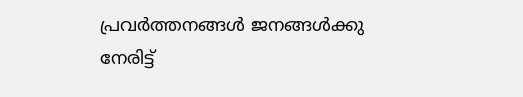പ്രവർത്തനങ്ങൾ ജനങ്ങൾക്കു നേരിട്ട്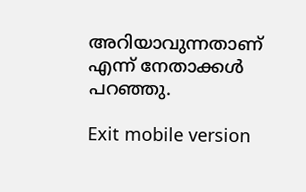അറിയാവുന്നതാണ് എന്ന് നേതാക്കൾ പറഞ്ഞു.

Exit mobile version